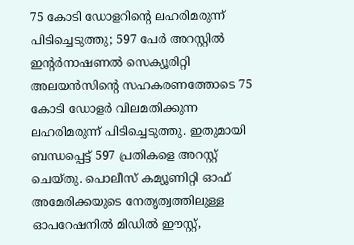75 കോടി ഡോളറിന്റെ ലഹരിമരുന്ന് പിടിച്ചെടുത്തു; 597 പേർ അറസ്റ്റിൽ
ഇന്റർനാഷണൽ സെക്യൂരിറ്റി അലയൻസിന്റെ സഹകരണത്തോടെ 75 കോടി ഡോളർ വിലമതിക്കുന്ന ലഹരിമരുന്ന് പിടിച്ചെടുത്തു. ഇതുമായി ബന്ധപ്പെട്ട് 597 പ്രതികളെ അറസ്റ്റ് ചെയ്തു. പൊലീസ് കമ്യൂണിറ്റി ഓഫ് അമേരിക്കയുടെ നേതൃത്വത്തിലുള്ള ഓപറേഷനിൽ മിഡിൽ ഈസ്റ്റ്,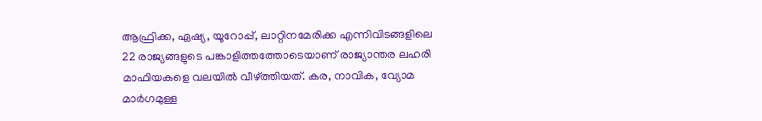ആഫ്രിക്ക, ഏഷ്യ, യൂറോപ്പ്, ലാറ്റിനമേരിക്ക എന്നിവിടങ്ങളിലെ 22 രാജ്യങ്ങളുടെ പങ്കാളിത്തത്തോടെയാണ് രാജ്യാന്തര ലഹരി മാഫിയകളെ വലയിൽ വീഴ്ത്തിയത്. കര, നാവിക, വ്യോമ മാർഗമുള്ള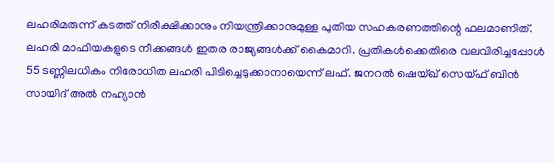ലഹരിമരുന്ന് കടത്ത് നിരീക്ഷിക്കാനും നിയന്ത്രിക്കാനുമുള്ള പുതിയ സഹകരണത്തിന്റെ ഫലമാണിത്.
ലഹരി മാഫിയകളുടെ നീക്കങ്ങൾ ഇതര രാജ്യങ്ങൾക്ക് കൈമാറി. പ്രതികൾക്കെതിരെ വലവിരിച്ചപ്പോൾ 55 ടണ്ണിലധികം നിരോധിത ലഹരി പിടിച്ചെടുക്കാനായെന്ന് ലഫ്. ജനറൽ ഷെയ്ഖ് സെയ്ഫ് ബിൻ സായിദ് അൽ നഹ്യാൻ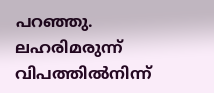പറഞ്ഞു. ലഹരിമരുന്ന് വിപത്തിൽനിന്ന്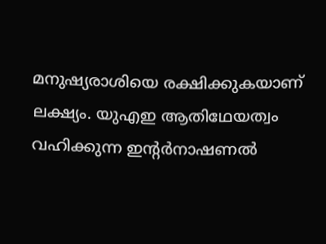മനുഷ്യരാശിയെ രക്ഷിക്കുകയാണ് ലക്ഷ്യം. യുഎഇ ആതിഥേയത്വം വഹിക്കുന്ന ഇന്റർനാഷണൽ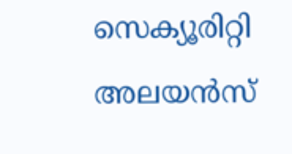സെക്യൂരിറ്റി അലയൻസ്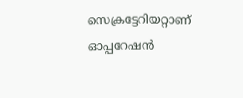സെക്രട്ടേറിയറ്റാണ് ഓപ്പറേഷൻ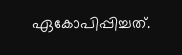ഏകോപിപ്പിച്ചത്.